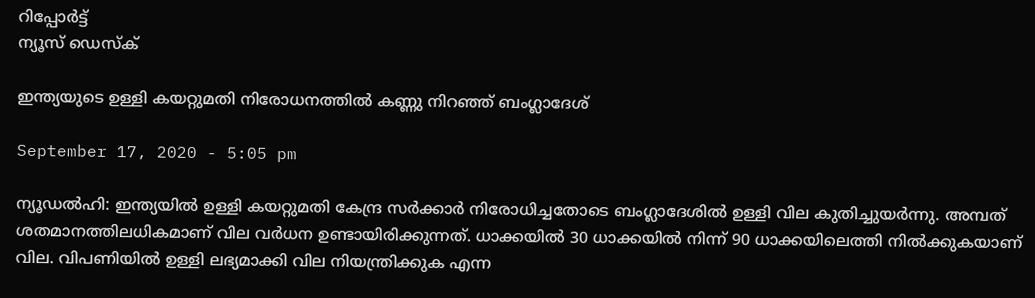റിപ്പോര്‍ട്ട്
ന്യൂസ് ഡെസ്ക്

ഇന്ത്യയുടെ ഉള്ളി കയറ്റുമതി നിരോധനത്തില്‍ കണ്ണു നിറഞ്ഞ് ബംഗ്ലാദേശ്

September 17, 2020 - 5:05 pm

ന്യൂഡല്‍ഹി: ഇന്ത്യയില്‍ ഉള്ളി കയറ്റുമതി കേന്ദ്ര സര്‍ക്കാര്‍ നിരോധിച്ചതോടെ ബംഗ്ലാദേശില്‍ ഉള്ളി വില കുതിച്ചുയര്‍ന്നു. അമ്പത് ശതമാനത്തിലധികമാണ് വില വര്‍ധന ഉണ്ടായിരിക്കുന്നത്. ധാക്കയില്‍ 30 ധാക്കയില്‍ നിന്ന് 90 ധാക്കയിലെത്തി നില്‍ക്കുകയാണ് വില. വിപണിയില്‍ ഉള്ളി ലഭ്യമാക്കി വില നിയന്ത്രിക്കുക എന്ന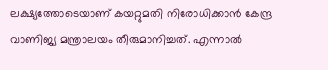ലക്ഷ്യത്തോടെയാണ് കയറ്റുമതി നിരോധിക്കാന്‍ കേന്ദ്ര വാണിജ്യ മന്ത്രാലയം തീരുമാനിച്ചത്. എന്നാല്‍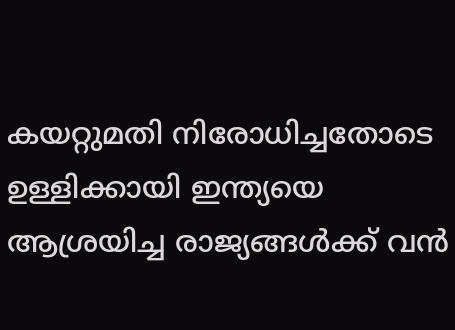കയറ്റുമതി നിരോധിച്ചതോടെ ഉള്ളിക്കായി ഇന്ത്യയെ ആശ്രയിച്ച രാജ്യങ്ങള്‍ക്ക് വന്‍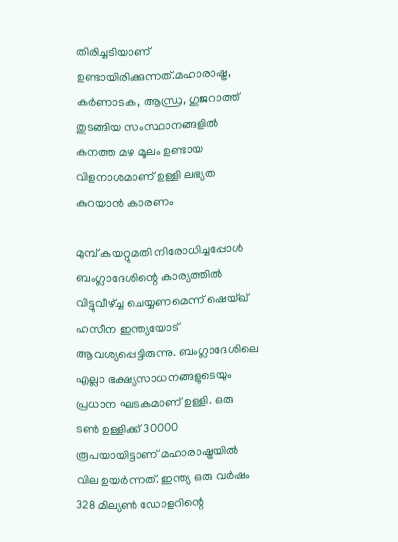തിരിച്ചടിയാണ് ഉണ്ടായിരിക്കുന്നത്.മഹാരാഷ്ട്ര, കര്‍ണാടക, ആന്ധ്ര, ഗുജറാത്ത് തുടങ്ങിയ സംസ്ഥാനങ്ങളില്‍ കനത്ത മഴ മൂലം ഉണ്ടായ വിളനാശമാണ് ഉള്ളി ലഭ്യത കുറയാന്‍ കാരണം

മുമ്പ് കയറ്റുമതി നിരോധിച്ചപ്പോള്‍ ബംഗ്ലാദേശിന്റെ കാര്യത്തില്‍ വിട്ടുവീഴ്ച്ച ചെയ്യണമെന്ന് ഷെയ്ഖ് ഹസീന ഇന്ത്യയോട് ആവശ്യപ്പെട്ടിരുന്നു. ബംഗ്ലാദേശിലെ എല്ലാ ഭക്ഷ്യസാധനങ്ങളുടെയും പ്രധാന ഘടകമാണ് ഉള്ളി. ഒരു ടണ്‍ ഉള്ളിക്ക് 30000 രൂപയായിട്ടാണ് മഹാരാഷ്ട്രയില്‍ വില ഉയര്‍ന്നത്. ഇന്ത്യ ഒരു വര്‍ഷം 328 മില്യണ്‍ ഡോളറിന്റെ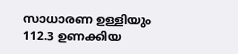സാധാരണ ഉള്ളിയും 112.3 ഉണക്കിയ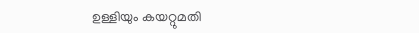ഉള്ളിയും കയറ്റുമതി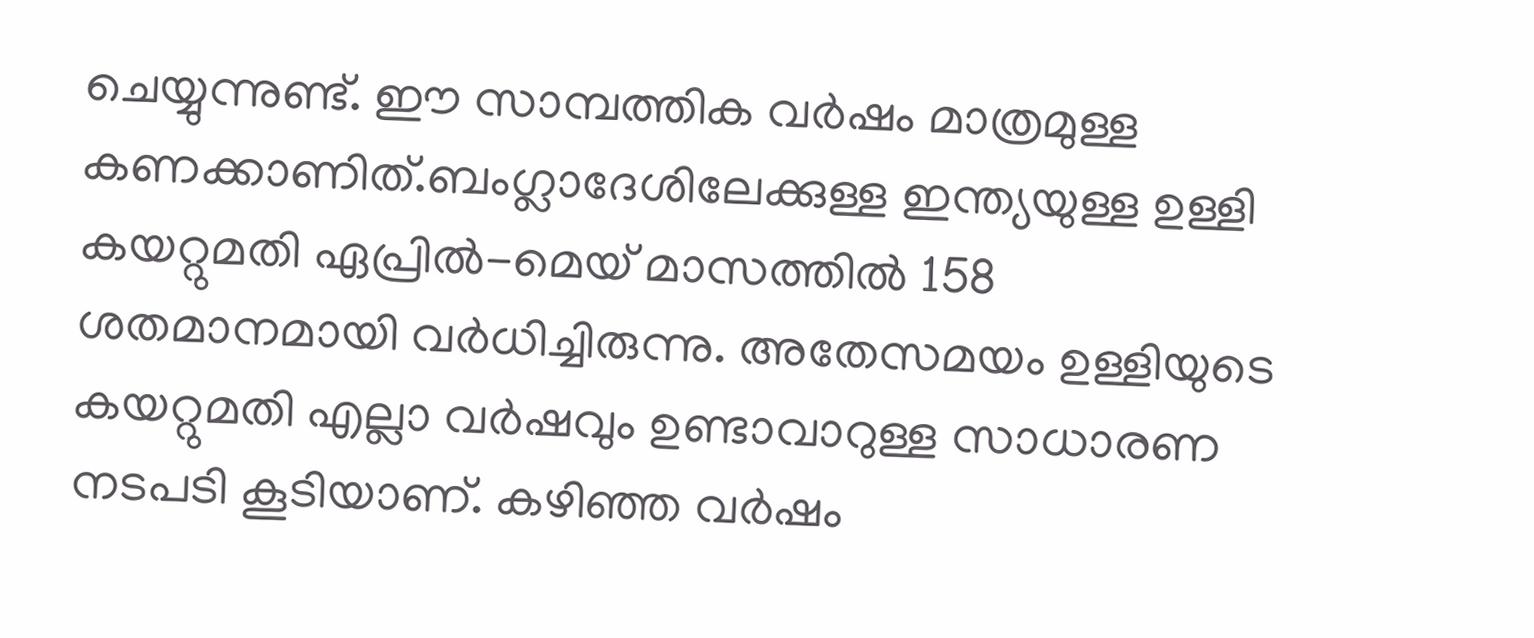ചെയ്യുന്നുണ്ട്. ഈ സാമ്പത്തിക വര്‍ഷം മാത്രമുള്ള കണക്കാണിത്.ബംഗ്ലാദേശിലേക്കുള്ള ഇന്ത്യയുള്ള ഉള്ളി കയറ്റുമതി ഏപ്രില്‍-മെയ് മാസത്തില്‍ 158 ശതമാനമായി വര്‍ധിച്ചിരുന്നു. അതേസമയം ഉള്ളിയുടെ കയറ്റുമതി എല്ലാ വര്‍ഷവും ഉണ്ടാവാറുള്ള സാധാരണ നടപടി കൂടിയാണ്. കഴിഞ്ഞ വര്‍ഷം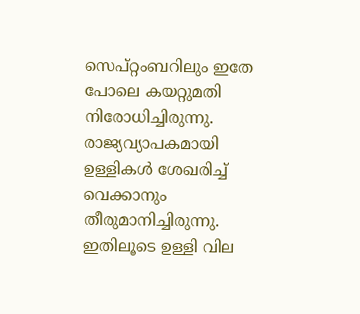സെപ്റ്റംബറിലും ഇതേ പോലെ കയറ്റുമതി നിരോധിച്ചിരുന്നു. രാജ്യവ്യാപകമായി ഉള്ളികള്‍ ശേഖരിച്ച് വെക്കാനും തീരുമാനിച്ചിരുന്നു. ഇതിലൂടെ ഉള്ളി വില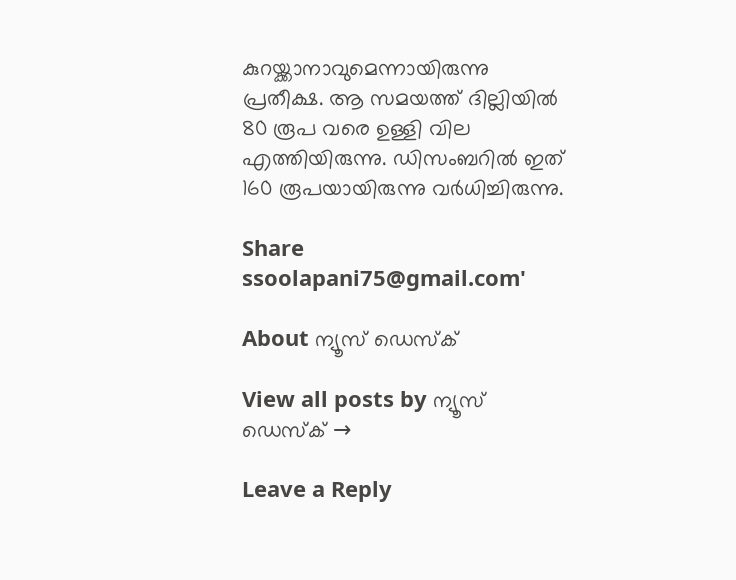കുറയ്ക്കാനാവുമെന്നായിരുന്നു പ്രതീക്ഷ. ആ സമയത്ത് ദില്ലിയില്‍ 80 രൂപ വരെ ഉള്ളി വില എത്തിയിരുന്നു. ഡിസംബറില്‍ ഇത് 160 രൂപയായിരുന്നു വര്‍ധിച്ചിരുന്നു.

Share
ssoolapani75@gmail.com'

About ന്യൂസ് ഡെസ്ക്

View all posts by ന്യൂസ് ഡെസ്ക് →

Leave a Reply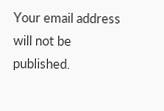Your email address will not be published.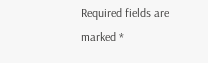Required fields are marked *